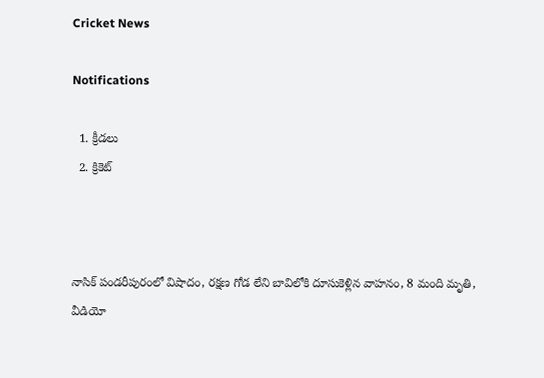Cricket News

Notifications

  1. క్రీడలు
  2. క్రికెట్



నాసిక్ పండరీపురంలో విషాదం, రక్షణ గోడ లేని బావిలోకి దూసుకెళ్లిన వాహనం, 8 మంది మృతి, వీడియో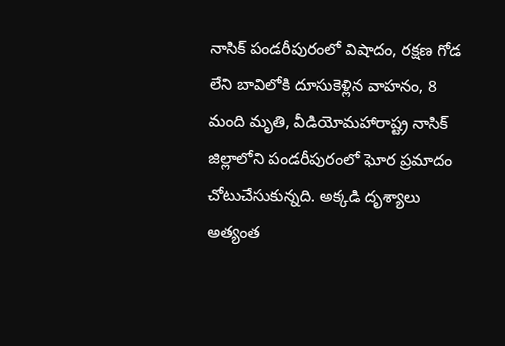నాసిక్ పండరీపురంలో విషాదం, రక్షణ గోడ లేని బావిలోకి దూసుకెళ్లిన వాహనం, 8 మంది మృతి, వీడియోమహారాష్ట్ర నాసిక్ జిల్లాలోని పండరీపురంలో ఘోర ప్రమాదం చోటుచేసుకున్నది. అక్కడి దృశ్యాలు అత్యంత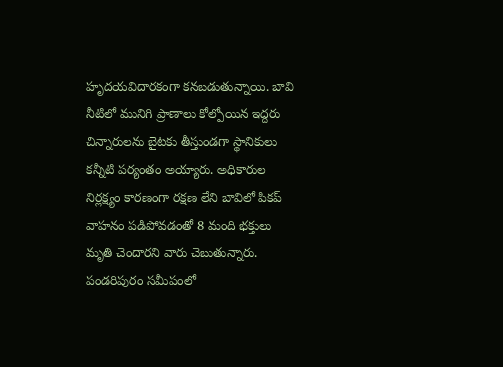హృదయవిదారకంగా కనబడుతున్నాయి. బావి నీటిలో మునిగి ప్రాణాలు కోల్పోయిన ఇద్దరు చిన్నారులను బైటకు తీస్తుండగా స్థానికులు కన్నీటి పర్యంతం అయ్యారు. అధికారుల నిర్లక్ష్యం కారణంగా రక్షణ లేని బావిలో పికప్ వాహనం పడిపోవడంతో 8 మంది భక్తులు మృతి చెందారని వారు చెబుతున్నారు. పండరిపురం సమీపంలో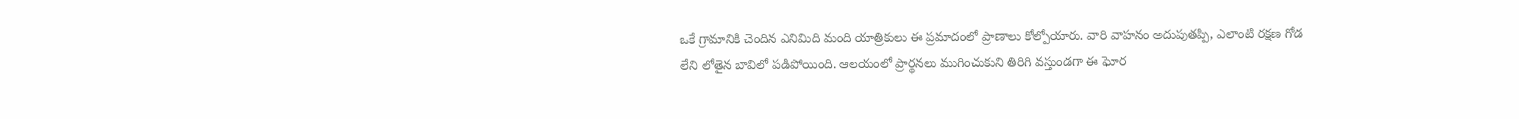ఒకే గ్రామానికి చెందిన ఎనిమిది మంది యాత్రికులు ఈ ప్రమాదంలో ప్రాణాలు కోల్పోయారు. వారి వాహనం అదుపుతప్పి, ఎలాంటి రక్షణ గోడ లేని లోతైన బావిలో పడిపోయింది. ఆలయంలో ప్రార్థనలు ముగించుకుని తిరిగి వస్తుండగా ఈ ఘోర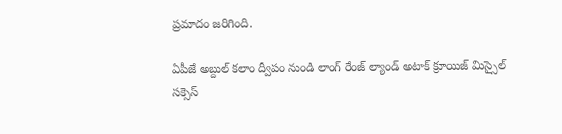ప్రమాదం జరిగింది.

ఏపీజే అబ్దుల్ కలాం ద్వీపం నుండి లాంగ్ రేంజ్ ల్యాండ్ అటాక్ క్రూయిజ్ మిస్సైల్ సక్సెస్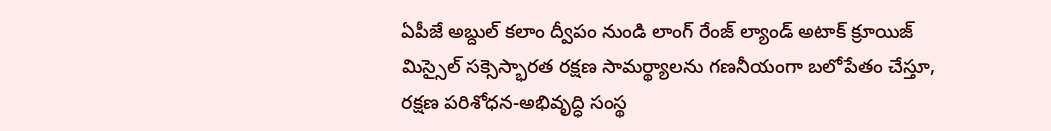ఏపీజే అబ్దుల్ కలాం ద్వీపం నుండి లాంగ్ రేంజ్ ల్యాండ్ అటాక్ క్రూయిజ్ మిస్సైల్ సక్సెస్భారత రక్షణ సామర్థ్యాలను గణనీయంగా బలోపేతం చేస్తూ, రక్షణ పరిశోధన-అభివృద్ధి సంస్థ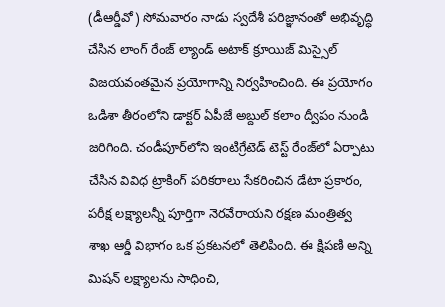(డీఆర్డీవో) సోమవారం నాడు స్వదేశీ పరిజ్ఞానంతో అభివృద్ధి చేసిన లాంగ్ రేంజ్ ల్యాండ్ అటాక్ క్రూయిజ్ మిస్సైల్ విజయవంతమైన ప్రయోగాన్ని నిర్వహించింది. ఈ ప్రయోగం ఒడిశా తీరంలోని డాక్టర్ ఏపీజే అబ్దుల్ కలాం ద్వీపం నుండి జరిగింది. చండీపూర్‌లోని ఇంటిగ్రేటెడ్ టెస్ట్ రేంజ్‌లో ఏర్పాటు చేసిన వివిధ ట్రాకింగ్ పరికరాలు సేకరించిన డేటా ప్రకారం, పరీక్ష లక్ష్యాలన్నీ పూర్తిగా నెరవేరాయని రక్షణ మంత్రిత్వ శాఖ ఆర్డీ విభాగం ఒక ప్రకటనలో తెలిపింది. ఈ క్షిపణి అన్ని మిషన్ లక్ష్యాలను సాధించి,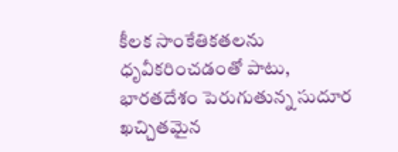కీలక సాంకేతికతలను ధృవీకరించడంతో పాటు, భారతదేశం పెరుగుతున్న సుదూర ఖచ్చితమైన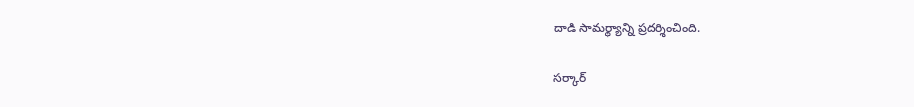దాడి సామర్థ్యాన్ని ప్రదర్శించింది.

సర్కార్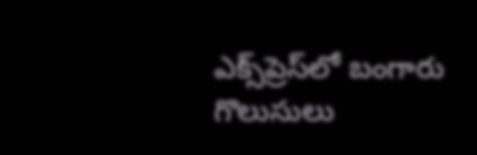ఎక్స్‌ప్రెస్‌లో బంగారు గొలుసులు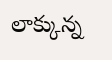లాక్కున్న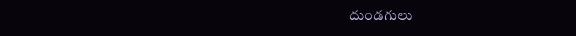దుండగులు